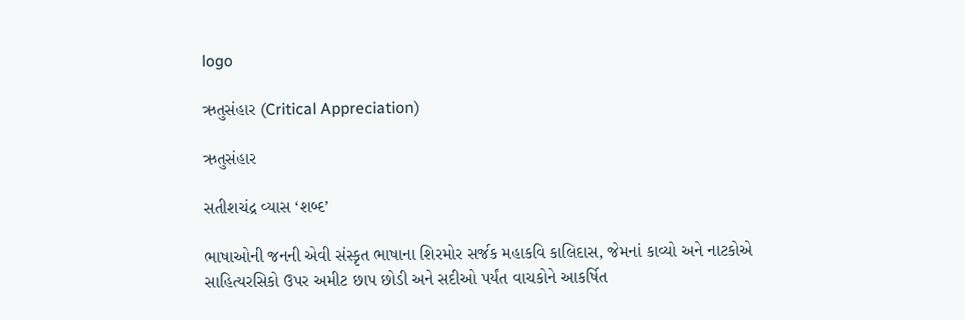logo

ઋતુસંહાર (Critical Appreciation)

ઋતુસંહાર

સતીશચંદ્ર વ્યાસ ‘શબ્દ’

ભાષાઓની જનની એવી સંસ્કૃત ભાષાના શિરમોર સર્જક મહાકવિ કાલિદાસ, જેમનાં કાવ્યો અને નાટકોએ સાહિત્યરસિકો ઉપર અમીટ છાપ છોડી અને સદીઓ પર્યંત વાચકોને આકર્ષિત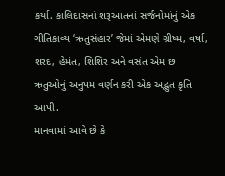કર્યા. કાલિદાસનાં શરૂઆતનાં સર્જનોમાંનું એક ગીતિકાવ્ય ‘ઋતુસંહાર’ જેમાં એમણે ગ્રીષ્મ, વર્ષા, શરદ, હેમંત, શિશિર અને વસંત એમ છ ઋતુઓનું અનુપમ વર્ણન કરી એક અદ્ભુત કૃતિ આપી.
માનવામાં આવે છે કે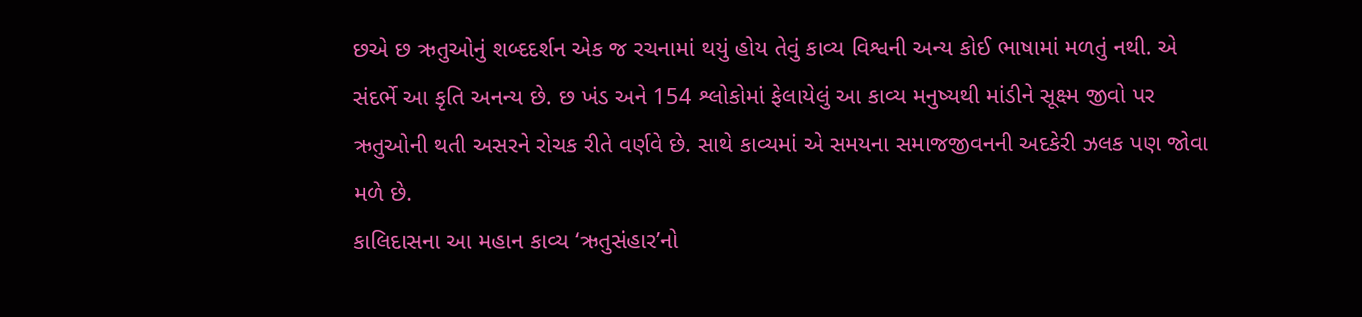છએ છ ઋતુઓનું શબ્દદર્શન એક જ રચનામાં થયું હોય તેવું કાવ્ય વિશ્વની અન્ય કોઈ ભાષામાં મળતું નથી. એ સંદર્ભે આ કૃતિ અનન્ય છે. છ ખંડ અને 154 શ્લોકોમાં ફેલાયેલું આ કાવ્ય મનુષ્યથી માંડીને સૂક્ષ્મ જીવો પર ઋતુઓની થતી અસરને રોચક રીતે વર્ણવે છે. સાથે કાવ્યમાં એ સમયના સમાજજીવનની અદકેરી ઝલક પણ જોવા મળે છે.
કાલિદાસના આ મહાન કાવ્ય ‘ઋતુસંહાર’નો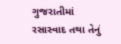ગુજરાતીમાં રસાસ્વાદ તથા તેનું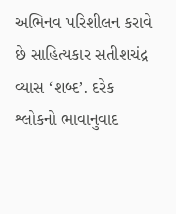અભિનવ પરિશીલન કરાવે છે સાહિત્યકાર સતીશચંદ્ર વ્યાસ ‘શબ્દ’. દરેક શ્લોકનો ભાવાનુવાદ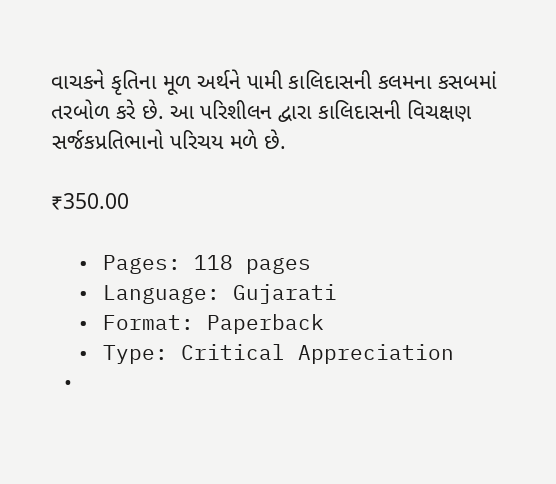વાચકને કૃતિના મૂળ અર્થને પામી કાલિદાસની કલમના કસબમાં તરબોળ કરે છે. આ પરિશીલન દ્વારા કાલિદાસની વિચક્ષણ સર્જકપ્રતિભાનો પરિચય મળે છે.

₹350.00

  • Pages: 118 pages
  • Language: Gujarati
  • Format: Paperback
  • Type: Critical Appreciation
  •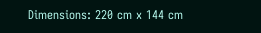Dimensions: 220 cm x 144 cm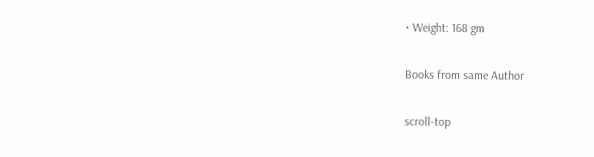• Weight: 168 gm

Books from same Author

scroll-top